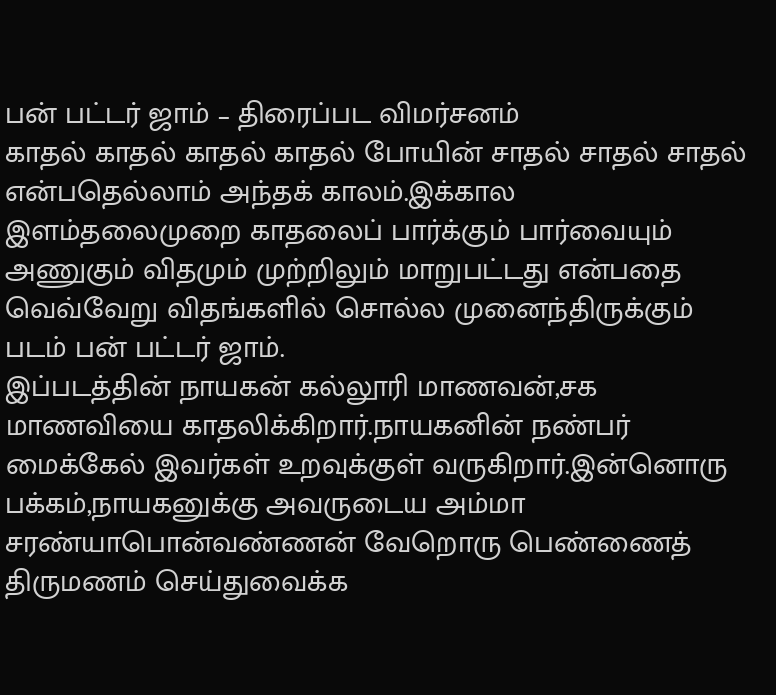பன் பட்டர் ஜாம் – திரைப்பட விமர்சனம்
காதல் காதல் காதல் காதல் போயின் சாதல் சாதல் சாதல் என்பதெல்லாம் அந்தக் காலம்.இக்கால இளம்தலைமுறை காதலைப் பார்க்கும் பார்வையும் அணுகும் விதமும் முற்றிலும் மாறுபட்டது என்பதை வெவ்வேறு விதங்களில் சொல்ல முனைந்திருக்கும் படம் பன் பட்டர் ஜாம்.
இப்படத்தின் நாயகன் கல்லூரி மாணவன்,சக மாணவியை காதலிக்கிறார்.நாயகனின் நண்பர் மைக்கேல் இவர்கள் உறவுக்குள் வருகிறார்.இன்னொரு பக்கம்,நாயகனுக்கு அவருடைய அம்மா சரண்யாபொன்வண்ணன் வேறொரு பெண்ணைத் திருமணம் செய்துவைக்க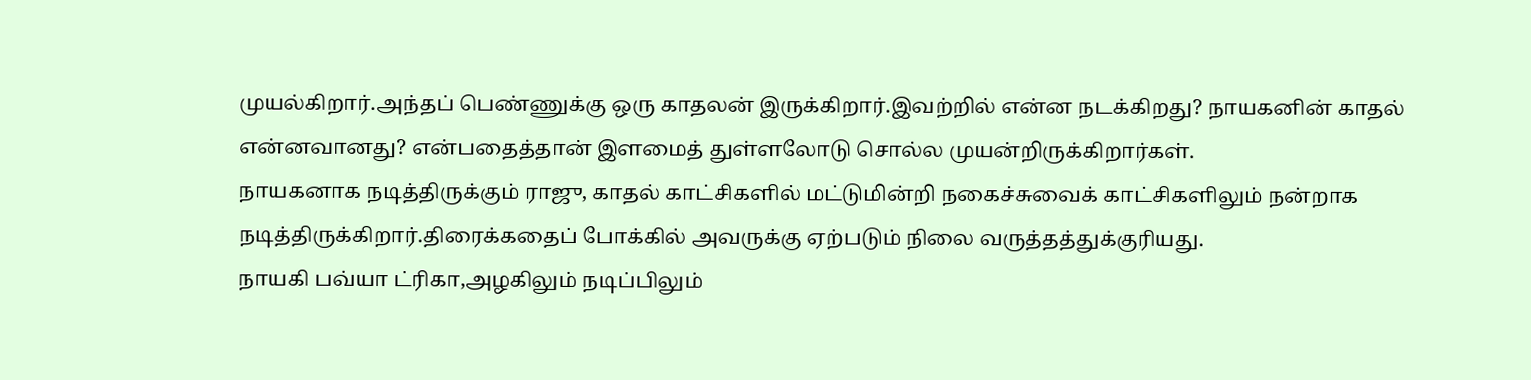முயல்கிறார்.அந்தப் பெண்ணுக்கு ஒரு காதலன் இருக்கிறார்.இவற்றில் என்ன நடக்கிறது? நாயகனின் காதல் என்னவானது? என்பதைத்தான் இளமைத் துள்ளலோடு சொல்ல முயன்றிருக்கிறார்கள்.
நாயகனாக நடித்திருக்கும் ராஜு, காதல் காட்சிகளில் மட்டுமின்றி நகைச்சுவைக் காட்சிகளிலும் நன்றாக நடித்திருக்கிறார்.திரைக்கதைப் போக்கில் அவருக்கு ஏற்படும் நிலை வருத்தத்துக்குரியது.
நாயகி பவ்யா ட்ரிகா,அழகிலும் நடிப்பிலும்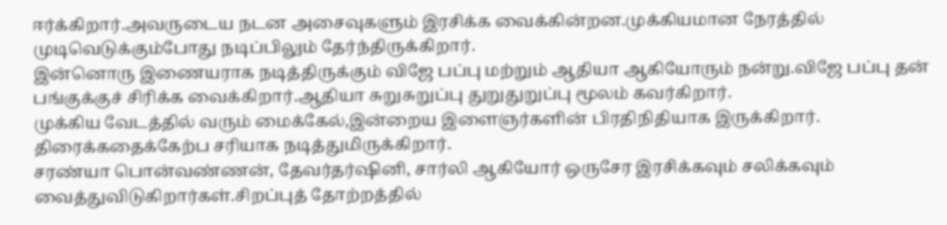ஈர்க்கிறார்.அவருடைய நடன அசைவுகளும் இரசிக்க வைக்கின்றன.முக்கியமான நேரத்தில் முடிவெடுக்கும்போது நடிப்பிலும் தேர்ந்திருக்கிறார்.
இன்னொரு இணையராக நடித்திருக்கும் விஜே பப்பு மற்றும் ஆதியா ஆகியோரும் நன்று.விஜே பப்பு தன் பங்குக்குச் சிரிக்க வைக்கிறார்.ஆதியா சுறுசுறுப்பு துறுதுறுப்பு மூலம் கவர்கிறார்.
முக்கிய வேடத்தில் வரும் மைக்கேல்,இன்றைய இளைஞர்களின் பிரதிநிதியாக இருக்கிறார். திரைக்கதைக்கேற்ப சரியாக நடித்துமிருக்கிறார்.
சரண்யா பொன்வண்ணன், தேவர்தர்ஷினி, சார்லி ஆகியோர் ஒருசேர இரசிக்கவும் சலிக்கவும் வைத்துவிடுகிறார்கள்.சிறப்புத் தோற்றத்தில்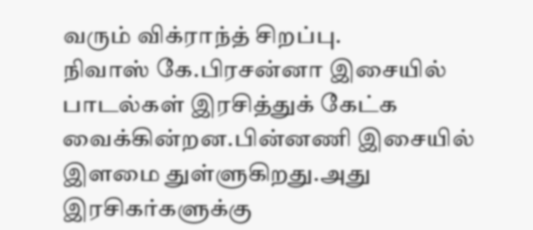வரும் விக்ராந்த் சிறப்பு.
நிவாஸ் கே.பிரசன்னா இசையில் பாடல்கள் இரசித்துக் கேட்க வைக்கின்றன.பின்னணி இசையில் இளமை துள்ளுகிறது.அது இரசிகர்களுக்கு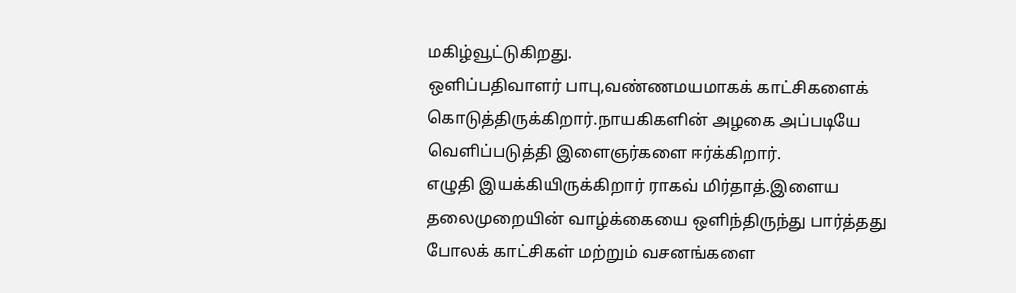மகிழ்வூட்டுகிறது.
ஒளிப்பதிவாளர் பாபு,வண்ணமயமாகக் காட்சிகளைக் கொடுத்திருக்கிறார்.நாயகிகளின் அழகை அப்படியே வெளிப்படுத்தி இளைஞர்களை ஈர்க்கிறார்.
எழுதி இயக்கியிருக்கிறார் ராகவ் மிர்தாத்.இளைய தலைமுறையின் வாழ்க்கையை ஒளிந்திருந்து பார்த்தது போலக் காட்சிகள் மற்றும் வசனங்களை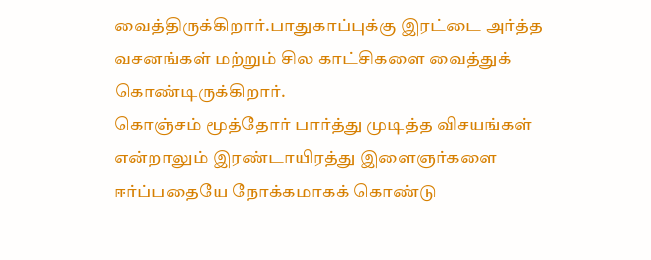வைத்திருக்கிறார்.பாதுகாப்புக்கு இரட்டை அர்த்த வசனங்கள் மற்றும் சில காட்சிகளை வைத்துக் கொண்டிருக்கிறார்.
கொஞ்சம் மூத்தோர் பார்த்து முடித்த விசயங்கள் என்றாலும் இரண்டாயிரத்து இளைஞர்களை ஈர்ப்பதையே நோக்கமாகக் கொண்டு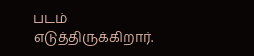படம் எடுத்திருக்கிறார்.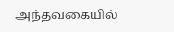அந்தவகையில்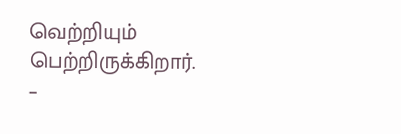வெற்றியும் பெற்றிருக்கிறார்.
–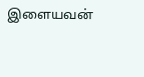இளையவன்